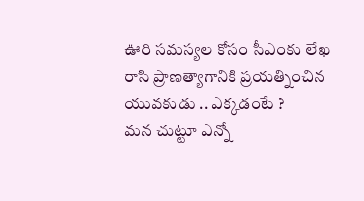ఊరి సమస్యల కోసం సీఎంకు లేఖ రాసి ప్రాణత్యాగానికి ప్రయత్నించిన యువకుడు .. ఎక్కడంటే ?
మన చుట్టూ ఎన్నో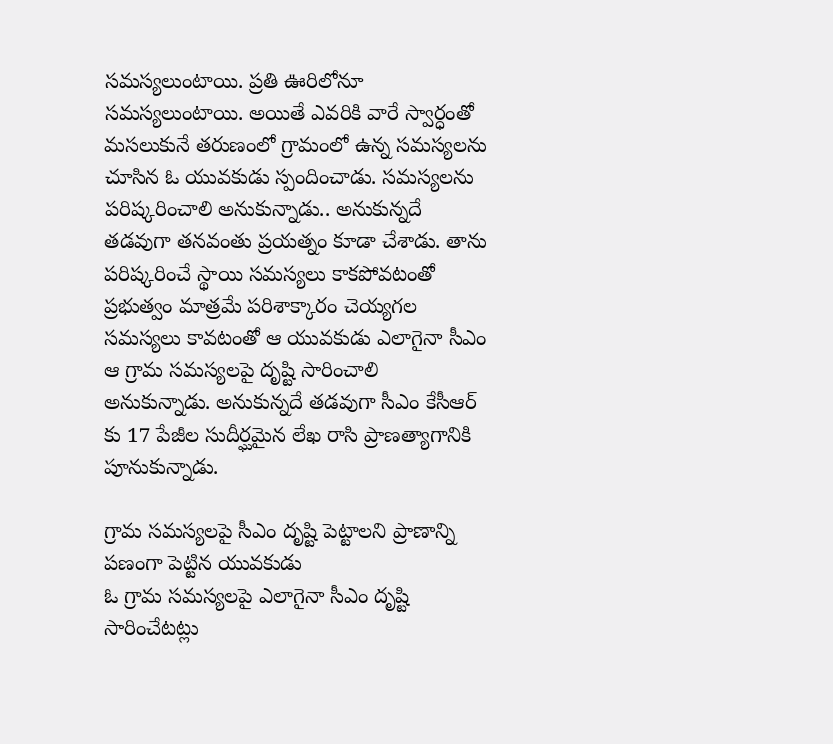సమస్యలుంటాయి. ప్రతి ఊరిలోనూ సమస్యలుంటాయి. అయితే ఎవరికి వారే స్వార్ధంతో మసలుకునే తరుణంలో గ్రామంలో ఉన్న సమస్యలను చూసిన ఓ యువకుడు స్పందించాడు. సమస్యలను పరిష్కరించాలి అనుకున్నాడు.. అనుకున్నదే తడవుగా తనవంతు ప్రయత్నం కూడా చేశాడు. తాను పరిష్కరించే స్థాయి సమస్యలు కాకపోవటంతో ప్రభుత్వం మాత్రమే పరిశాక్కారం చెయ్యగల సమస్యలు కావటంతో ఆ యువకుడు ఎలాగైనా సీఎం ఆ గ్రామ సమస్యలపై దృష్టి సారించాలి అనుకున్నాడు. అనుకున్నదే తడవుగా సీఎం కేసీఆర్ కు 17 పేజీల సుదీర్ఘమైన లేఖ రాసి ప్రాణత్యాగానికి పూనుకున్నాడు.

గ్రామ సమస్యలపై సీఎం దృష్టి పెట్టాలని ప్రాణాన్ని పణంగా పెట్టిన యువకుడు
ఓ గ్రామ సమస్యలపై ఎలాగైనా సీఎం దృష్టి సారించేటట్లు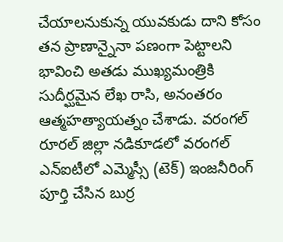చేయాలనుకున్న యువకుడు దాని కోసం తన ప్రాణాన్నైనా పణంగా పెట్టాలని భావించి అతడు ముఖ్యమంత్రికి సుదీర్ఘమైన లేఖ రాసి, అనంతరం ఆత్మహత్యాయత్నం చేశాడు. వరంగల్ రూరల్ జిల్లా నడికూడలో వరంగల్ ఎన్ఐటీలో ఎమ్మెస్సీ (టెక్) ఇంజనీరింగ్ పూర్తి చేసిన బుర్ర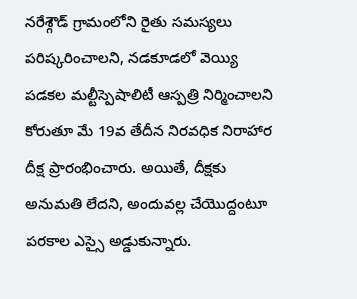నరేశ్గౌడ్ గ్రామంలోని రైతు సమస్యలు పరిష్కరించాలని, నడకూడలో వెయ్యి పడకల మల్టీస్పెషాలిటీ ఆస్పత్రి నిర్మించాలని కోరుతూ మే 19వ తేదీన నిరవధిక నిరాహార దీక్ష ప్రారంభించారు. అయితే, దీక్షకు అనుమతి లేదని, అందువల్ల చేయొద్దంటూ పరకాల ఎస్సై అడ్డుకున్నారు.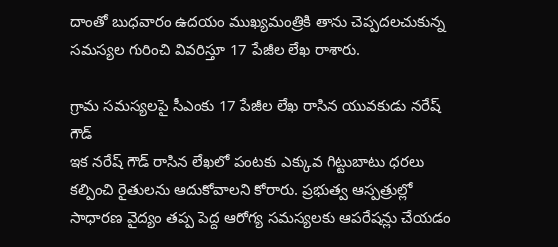దాంతో బుధవారం ఉదయం ముఖ్యమంత్రికి తాను చెప్పదలచుకున్న సమస్యల గురించి వివరిస్తూ 17 పేజీల లేఖ రాశారు.

గ్రామ సమస్యలపై సీఎంకు 17 పేజీల లేఖ రాసిన యువకుడు నరేష్ గౌడ్
ఇక నరేష్ గౌడ్ రాసిన లేఖలో పంటకు ఎక్కువ గిట్టుబాటు ధరలు కల్పించి రైతులను ఆదుకోవాలని కోరారు. ప్రభుత్వ ఆస్పత్రుల్లో సాధారణ వైద్యం తప్ప పెద్ద ఆరోగ్య సమస్యలకు ఆపరేషన్లు చేయడం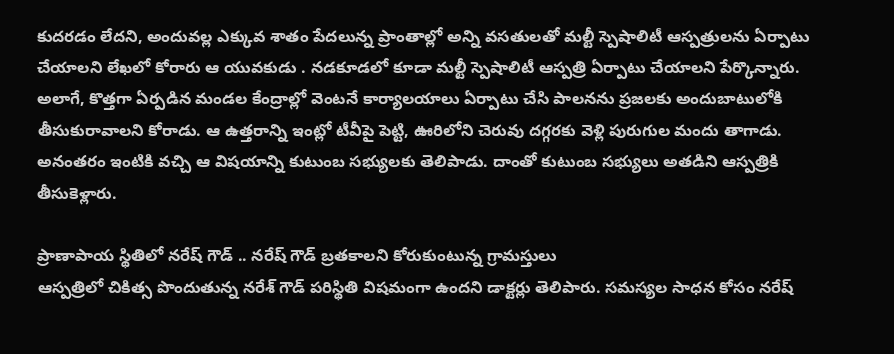కుదరడం లేదని, అందువల్ల ఎక్కువ శాతం పేదలున్న ప్రాంతాల్లో అన్ని వసతులతో మల్టీ స్పెషాలిటీ ఆస్పత్రులను ఏర్పాటు చేయాలని లేఖలో కోరారు ఆ యువకుడు . నడకూడలో కూడా మల్టీ స్పెషాలిటీ ఆస్పత్రి ఏర్పాటు చేయాలని పేర్కొన్నారు. అలాగే, కొత్తగా ఏర్పడిన మండల కేంద్రాల్లో వెంటనే కార్యాలయాలు ఏర్పాటు చేసి పాలనను ప్రజలకు అందుబాటులోకి తీసుకురావాలని కోరాడు. ఆ ఉత్తరాన్ని ఇంట్లో టీవీపై పెట్టి, ఊరిలోని చెరువు దగ్గరకు వెళ్లి పురుగుల మందు తాగాడు. అనంతరం ఇంటికి వచ్చి ఆ విషయాన్ని కుటుంబ సభ్యులకు తెలిపాడు. దాంతో కుటుంబ సభ్యులు అతడిని ఆస్పత్రికి తీసుకెళ్లారు.

ప్రాణాపాయ స్థితిలో నరేష్ గౌడ్ .. నరేష్ గౌడ్ బ్రతకాలని కోరుకుంటున్న గ్రామస్తులు
ఆస్పత్రిలో చికిత్స పొందుతున్న నరేశ్ గౌడ్ పరిస్థితి విషమంగా ఉందని డాక్టర్లు తెలిపారు. సమస్యల సాధన కోసం నరేష్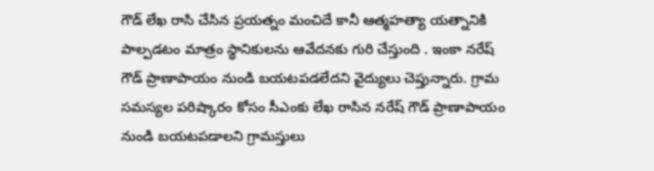గౌడ్ లేఖ రాసి చేసిన ప్రయత్నం మంచిదే కానీ ఆత్మహత్యా యత్నానికి పాల్పడటం మాత్రం స్థానికులను ఆవేదనకు గురి చేస్తుంది . ఇంకా నరేష్ గౌడ్ ప్రాణాపాయం నుండి బయటపడలేదని వైద్యులు చెప్తున్నారు. గ్రామ సమస్యల పరిష్కారం కోసం సీఎంకు లేఖ రాసిన నరేష్ గౌడ్ ప్రాణాపాయం నుండి బయటపడాలని గ్రామస్తులు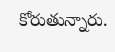కోరుతున్నారు.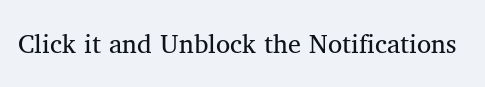Click it and Unblock the Notifications